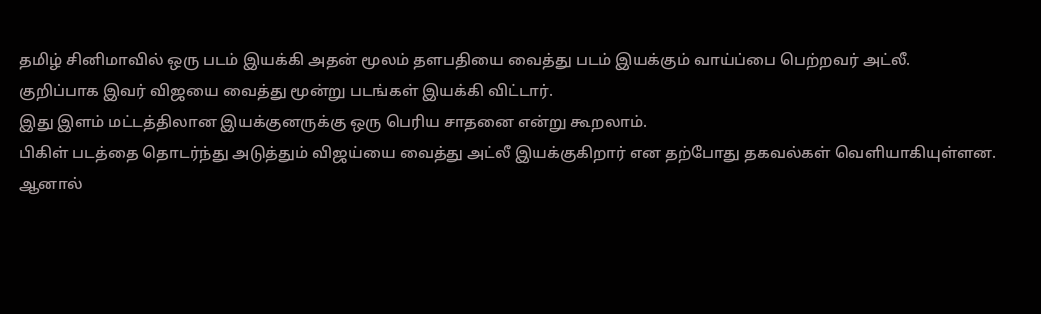தமிழ் சினிமாவில் ஒரு படம் இயக்கி அதன் மூலம் தளபதியை வைத்து படம் இயக்கும் வாய்ப்பை பெற்றவர் அட்லீ.
குறிப்பாக இவர் விஜயை வைத்து மூன்று படங்கள் இயக்கி விட்டார்.
இது இளம் மட்டத்திலான இயக்குனருக்கு ஒரு பெரிய சாதனை என்று கூறலாம்.
பிகிள் படத்தை தொடர்ந்து அடுத்தும் விஜய்யை வைத்து அட்லீ இயக்குகிறார் என தற்போது தகவல்கள் வெளியாகியுள்ளன.
ஆனால்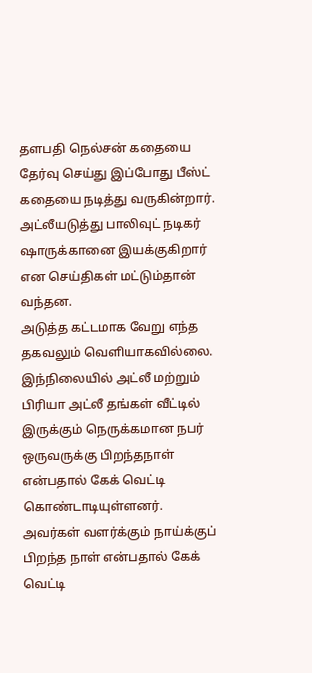தளபதி நெல்சன் கதையை தேர்வு செய்து இப்போது பீஸ்ட் கதையை நடித்து வருகின்றார்.
அட்லீயடுத்து பாலிவுட் நடிகர் ஷாருக்கானை இயக்குகிறார் என செய்திகள் மட்டும்தான் வந்தன.
அடுத்த கட்டமாக வேறு எந்த தகவலும் வெளியாகவில்லை.
இந்நிலையில் அட்லீ மற்றும் பிரியா அட்லீ தங்கள் வீட்டில் இருக்கும் நெருக்கமான நபர் ஒருவருக்கு பிறந்தநாள் என்பதால் கேக் வெட்டி கொண்டாடியுள்ளனர்.
அவர்கள் வளர்க்கும் நாய்க்குப் பிறந்த நாள் என்பதால் கேக் வெட்டி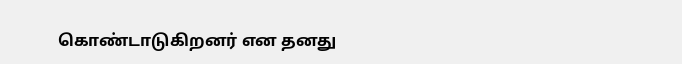கொண்டாடுகிறனர் என தனது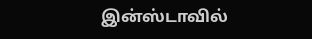இன்ஸ்டாவில்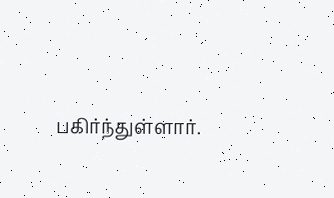பகிர்ந்துள்ளார்.